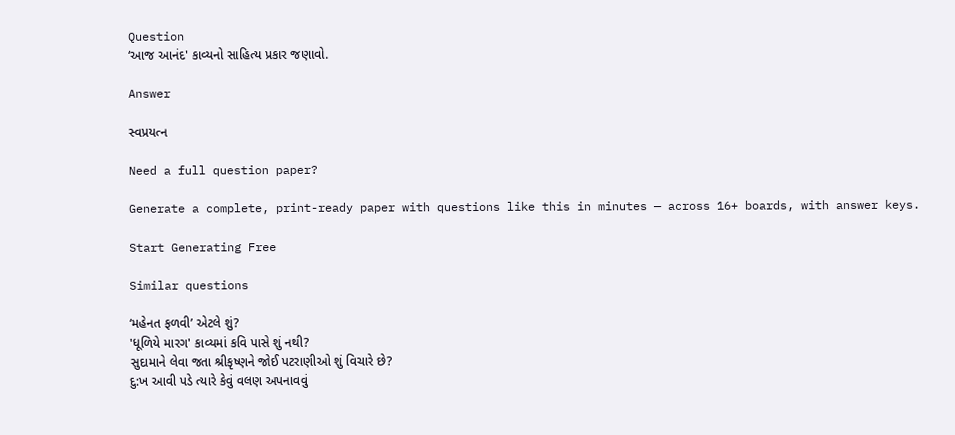Question
‘આજ આનંદ' કાવ્યનો સાહિત્ય પ્રકાર જણાવો.

Answer

સ્વપ્રયત્ન

Need a full question paper?

Generate a complete, print-ready paper with questions like this in minutes — across 16+ boards, with answer keys.

Start Generating Free

Similar questions

‘મહેનત ફળવી’ એટલે શું?
'ધૂળિયે મારગ' કાવ્યમાં કવિ પાસે શું નથી?
સુદામાને લેવા જતા શ્રીકૃષ્ણને જોઈ પટરાણીઓ શું વિચારે છે?
દુ:ખ આવી પડે ત્યારે કેવું વલણ અપનાવવું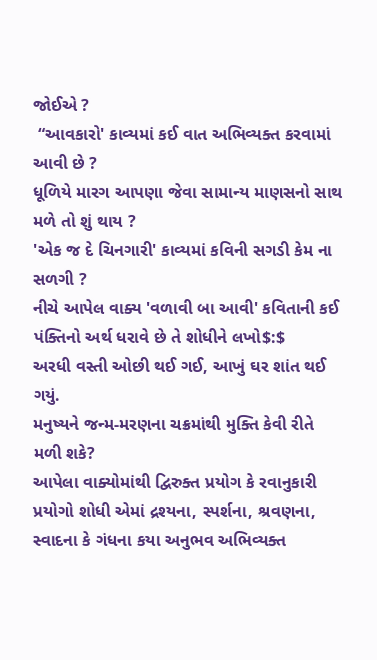જોઈએ ?
 “આવકારો' કાવ્યમાં કઈ વાત અભિવ્યક્ત કરવામાં આવી છે ?
ધૂળિયે મારગ આપણા જેવા સામાન્ય માણસનો સાથ મળે તો શું થાય ?
'એક જ દે ચિનગારી' કાવ્યમાં કવિની સગડી કેમ ના સળગી ?
નીચે આપેલ વાક્ય 'વળાવી બા આવી' કવિતાની કઈ પંક્તિનો અર્થ ધરાવે છે તે શોધીને લખો$:$
અરધી વસ્તી ઓછી થઈ ગઈ, આખું ઘર શાંત થઈ ગયું.
મનુષ્યને જન્મ-મરણના ચક્રમાંથી મુક્તિ કેવી રીતે મળી શકે?
આપેલા વાક્યોમાંથી દ્વિરુક્ત પ્રયોગ કે રવાનુકારી પ્રયોગો શોધી એમાં દ્રશ્યના, સ્પર્શના, શ્રવણના, સ્વાદના કે ગંધના કયા અનુભવ અભિવ્યક્ત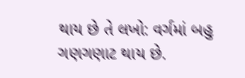થાય છે તે લખો: વર્ગમાં બહુ ગણગણાટ થાય છે.